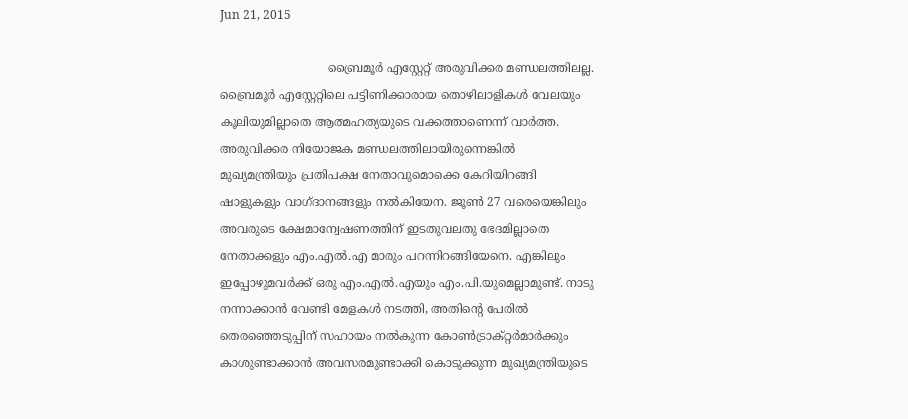Jun 21, 2015

                             ബ്രൈമൂര്‍ എസ്റ്റേറ്റ് അരുവിക്കര മണ്ഡലത്തിലല്ല.
ബ്രൈമൂര്‍ എസ്റ്റേറ്റിലെ പട്ടിണിക്കാരായ തൊഴിലാളികള്‍ വേലയും കൂലിയുമില്ലാതെ ആത്മഹത്യയുടെ വക്കത്താണെന്ന് വാര്‍ത്ത. അരുവിക്കര നിയോജക മണ്ഡലത്തിലായിരുന്നെങ്കില്‍ മുഖ്യമന്ത്രിയും പ്രതിപക്ഷ നേതാവുമൊക്കെ കേറിയിറങ്ങി ഷാളുകളും വാഗ്ദാനങ്ങളും നല്‍കിയേന. ജൂണ്‍ 27 വരെയെങ്കിലും അവരുടെ ക്ഷേമാന്വേഷണത്തിന് ഇടതുവലതു ഭേദമില്ലാതെ നേതാക്കളും എം.എല്‍.എ മാരും പറന്നിറങ്ങിയേനെ. എങ്കിലും ഇപ്പോഴുമവര്‍ക്ക് ഒരു എം.എല്‍.എയും എം.പി.യുമെല്ലാമുണ്ട്. നാടു നന്നാക്കാന്‍ വേണ്ടി മേളകള്‍ നടത്തി, അതിന്റെ പേരില്‍ തെരഞ്ഞെടുപ്പിന് സഹായം നല്‍കുന്ന കോണ്‍ട്രാക്റ്റര്‍മാര്‍ക്കും കാശുണ്ടാക്കാന്‍ അവസരമുണ്ടാക്കി കൊടുക്കുന്ന മുഖ്യമന്ത്രിയുടെ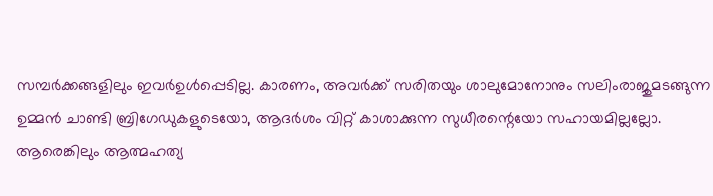സമ്പര്‍ക്കങ്ങളിലും ഇവര്‍ഉള്‍പ്പെടില്ല. കാരണം, അവര്‍ക്ക് സരിതയും ശാലുമോനോനും സലിംരാജുമടങ്ങുന്ന ഉമ്മന്‍ ചാണ്ടി ബ്രിഗേഡുകളുടെയോ, ആദര്‍ശം വിറ്റ് കാശാക്കുന്ന സുധീരന്റെയോ സഹായമില്ലല്ലോ. ആരെങ്കിലും ആത്മഹത്യ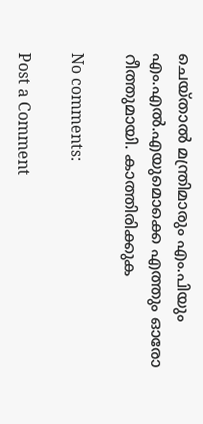ചെയ്താല്‍ മന്ത്രിമാരും എം.പിയും എം.എല്‍.എയുമൊക്കെ എത്തും ഓരോ റീത്തുമായി. കാത്തിരിക്കുക

No comments:

Post a Comment